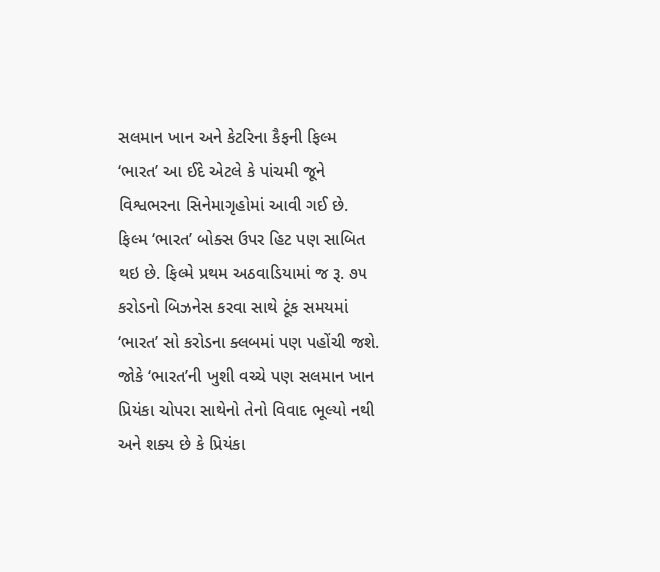સલમાન ખાન અને કેટરિના કૈફની ફિલ્મ ‘ભારત’ આ ઈદે એટલે કે પાંચમી જૂને વિશ્વભરના સિનેમાગૃહોમાં આવી ગઈ છે. ફિલ્મ ‘ભારત’ બોક્સ ઉપર હિટ પણ સાબિત થઇ છે. ફિલ્મે પ્રથમ અઠવાડિયામાં જ રૂ. ૭૫ કરોડનો બિઝનેસ કરવા સાથે ટૂંક સમયમાં ‘ભારત’ સો કરોડના ક્લબમાં પણ પહોંચી જશે. જોકે ‘ભારત’ની ખુશી વચ્ચે પણ સલમાન ખાન પ્રિયંકા ચોપરા સાથેનો તેનો વિવાદ ભૂલ્યો નથી અને શક્ય છે કે પ્રિયંકા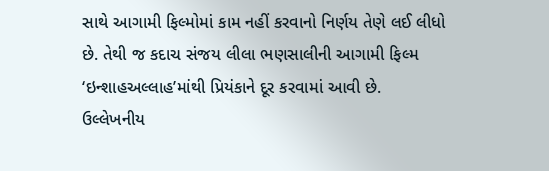સાથે આગામી ફિલ્મોમાં કામ નહીં કરવાનો નિર્ણય તેણે લઈ લીધો છે. તેથી જ કદાચ સંજય લીલા ભણસાલીની આગામી ફિલ્મ ‘ઇન્શાહઅલ્લાહ’માંથી પ્રિયંકાને દૂર કરવામાં આવી છે.
ઉલ્લેખનીય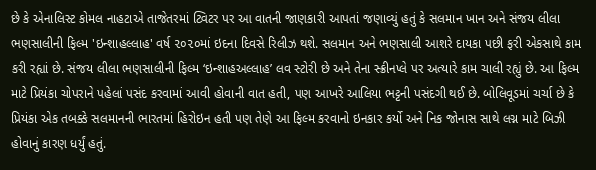છે કે એનાલિસ્ટ કોમલ નાહટાએ તાજેતરમાં ટ્વિટર પર આ વાતની જાણકારી આપતાં જણાવ્યું હતું કે સલમાન ખાન અને સંજય લીલા ભણસાલીની ફિલ્મ 'ઇન્શાહલ્લાહ' વર્ષ ૨૦૨૦માં ઇદના દિવસે રિલીઝ થશે. સલમાન અને ભણસાલી આશરે દાયકા પછી ફરી એકસાથે કામ કરી રહ્યાં છે. સંજય લીલા ભણસાલીની ફિલ્મ ‘ઇન્શાહઅલ્લાહ’ લવ સ્ટોરી છે અને તેના સ્ક્રીનપ્લે પર અત્યારે કામ ચાલી રહ્યું છે. આ ફિલ્મ માટે પ્રિયંકા ચોપરાને પહેલાં પસંદ કરવામાં આવી હોવાની વાત હતી, પણ આખરે આલિયા ભટ્ટની પસંદગી થઈ છે. બોલિવૂડમાં ચર્ચા છે કે પ્રિયંકા એક તબક્કે સલમાનની ભારતમાં હિરોઇન હતી પણ તેણે આ ફિલ્મ કરવાનો ઇનકાર કર્યો અને નિક જોનાસ સાથે લગ્ન માટે બિઝી હોવાનું કારણ ધર્યું હતું.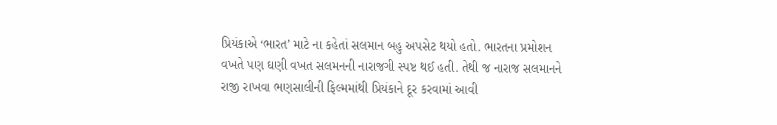પ્રિયંકાએ ‘ભારત’ માટે ના કહેતાં સલમાન બહુ અપસેટ થયો હતો. ભારતના પ્રમોશન વખતે પણ ઘણી વખત સલમનની નારાજગી સ્પષ્ટ થઈ હતી. તેથી જ નારાજ સલમાનને રાજી રાખવા ભણસાલીની ફિલ્મમાંથી પ્રિયંકાને દૂર કરવામાં આવી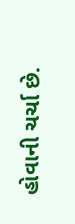હોવાની ચર્ચા છે.